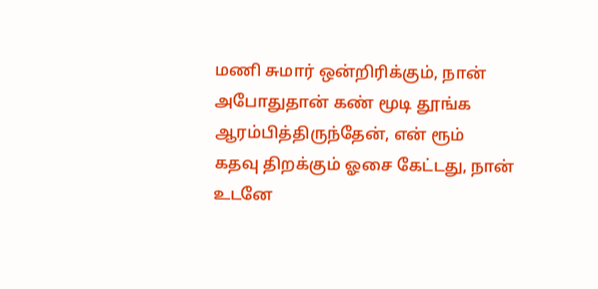மணி சுமார் ஒன்றிரிக்கும், நான்
அபோதுதான் கண் மூடி தூங்க
ஆரம்பித்திருந்தேன், என் ரூம்
கதவு திறக்கும் ஓசை கேட்டது, நான்
உடனே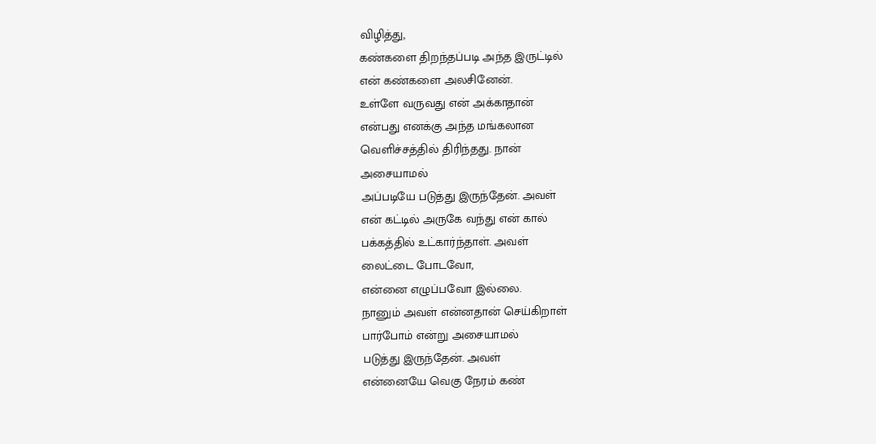விழித்து,
கண்களை திறந்தப்படி அந்த இருட்டில்
என் கண்களை அலசினேன்.
உள்ளே வருவது என் அக்காதான்
என்பது எனக்கு அந்த மங்கலான
வெளிச்சத்தில் திரிந்தது. நான்
அசையாமல்
அப்படியே படுத்து இருந்தேன். அவள்
என் கட்டில் அருகே வந்து என் கால்
பக்கத்தில் உட்கார்ந்தாள். அவள்
லைட்டை போடவோ,
என்னை எழுப்பவோ இல்லை.
நானும் அவள் என்னதான் செய்கிறாள்
பார்போம் என்று அசையாமல்
படுத்து இருந்தேன். அவள்
என்னையே வெகு நேரம் கண்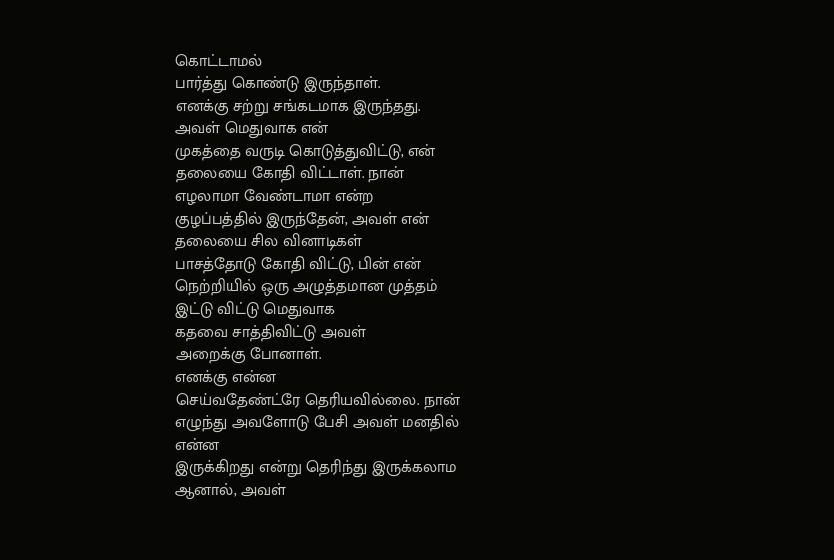கொட்டாமல்
பார்த்து கொண்டு இருந்தாள்.
எனக்கு சற்று சங்கடமாக இருந்தது.
அவள் மெதுவாக என்
முகத்தை வருடி கொடுத்துவிட்டு, என்
தலையை கோதி விட்டாள். நான்
எழலாமா வேண்டாமா என்ற
குழப்பத்தில் இருந்தேன், அவள் என்
தலையை சில வினாடிகள்
பாசத்தோடு கோதி விட்டு, பின் என்
நெற்றியில் ஒரு அழுத்தமான முத்தம்
இட்டு விட்டு மெதுவாக
கதவை சாத்திவிட்டு அவள்
அறைக்கு போனாள்.
எனக்கு என்ன
செய்வதேண்ட்ரே தெரியவில்லை. நான்
எழுந்து அவளோடு பேசி அவள் மனதில்
என்ன
இருக்கிறது என்று தெரிந்து இருக்கலாம
ஆனால், அவள்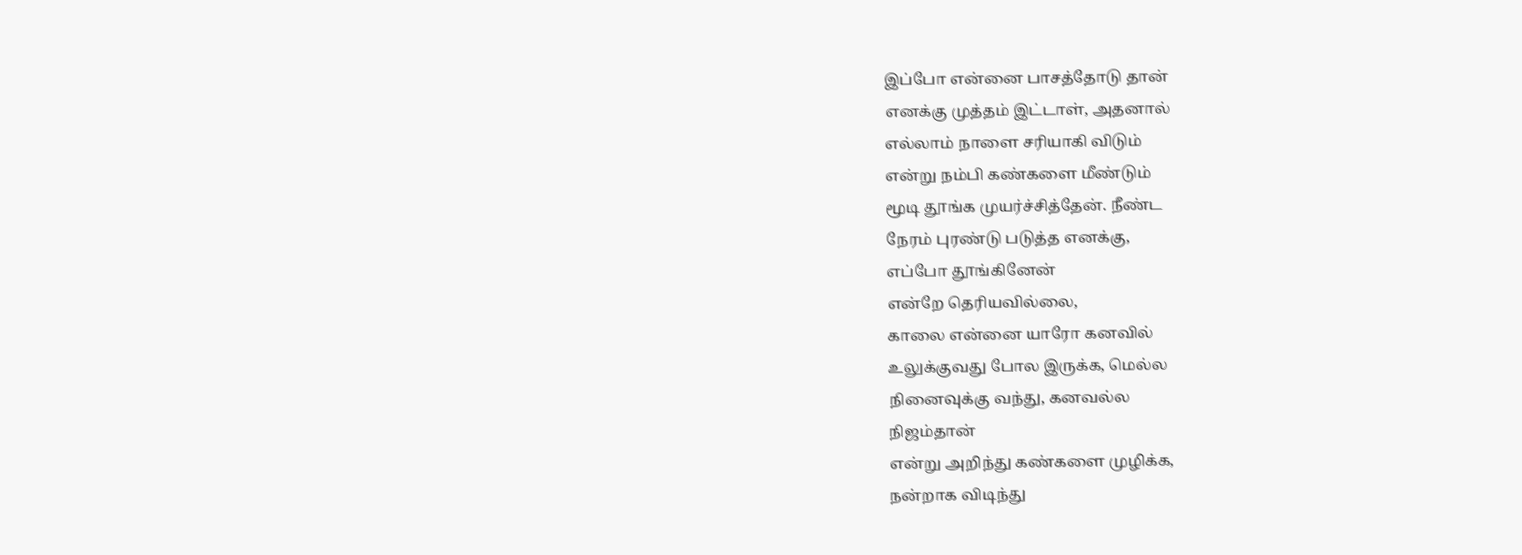இப்போ என்னை பாசத்தோடு தான்
எனக்கு முத்தம் இட்டாள், அதனால்
எல்லாம் நாளை சரியாகி விடும்
என்று நம்பி கண்களை மீண்டும்
மூடி தூங்க முயர்ச்சித்தேன். நீண்ட
நேரம் புரண்டு படுத்த எனக்கு,
எப்போ தூங்கினேன்
என்றே தெரியவில்லை,
காலை என்னை யாரோ கனவில்
உலுக்குவது போல இருக்க, மெல்ல
நினைவுக்கு வந்து, கனவல்ல
நிஜம்தான்
என்று அறிந்து கண்களை முழிக்க,
நன்றாக விடிந்து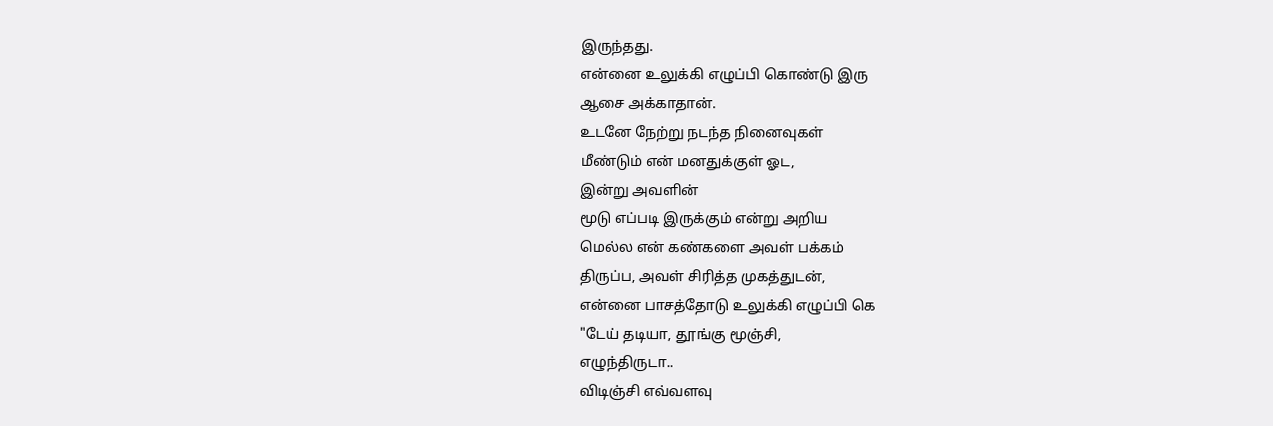இருந்தது.
என்னை உலுக்கி எழுப்பி கொண்டு இரு
ஆசை அக்காதான்.
உடனே நேற்று நடந்த நினைவுகள்
மீண்டும் என் மனதுக்குள் ஓட,
இன்று அவளின்
மூடு எப்படி இருக்கும் என்று அறிய
மெல்ல என் கண்களை அவள் பக்கம்
திருப்ப, அவள் சிரித்த முகத்துடன்,
என்னை பாசத்தோடு உலுக்கி எழுப்பி கெ
"டேய் தடியா, தூங்கு மூஞ்சி,
எழுந்திருடா..
விடிஞ்சி எவ்வளவு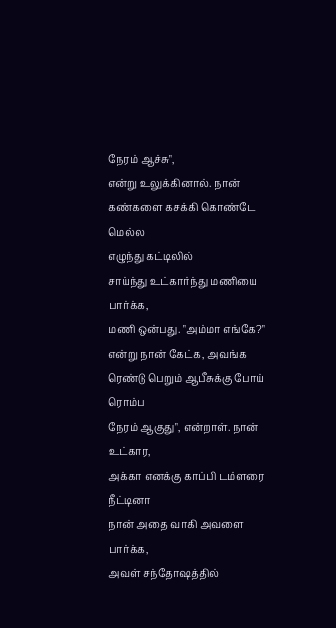நேரம் ஆச்சு",
என்று உலுக்கினால். நான்
கண்களை கசக்கி கொண்டே மெல்ல
எழுந்து கட்டிலில்
சாய்ந்து உட்கார்ந்து மணியை பார்க்க,
மணி ஒன்பது. "அம்மா எங்கே?"
என்று நான் கேட்க, அவங்க
ரெண்டு பெறும் ஆபீசுக்கு போய் ரொம்ப
நேரம் ஆகுது", என்றாள். நான் உட்கார,
அக்கா எனக்கு காப்பி டம்ளரை நீட்டினா
நான் அதை வாகி அவளை பார்க்க,
அவள் சந்தோஷத்தில்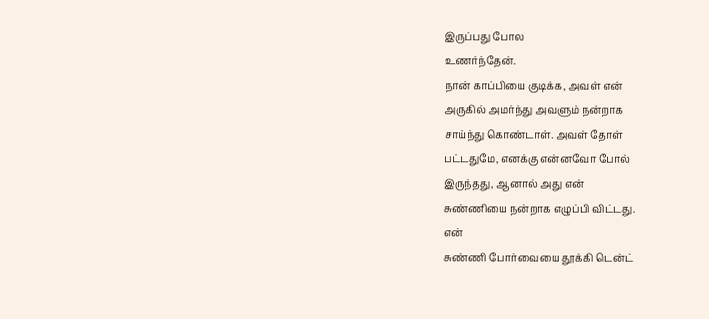இருப்பது போல
உணர்ந்தேன்.
நான் காப்பியை குடிக்க, அவள் என்
அருகில் அமர்ந்து அவளும் நன்றாக
சாய்ந்து கொண்டாள். அவள் தோள்
பட்டதுமே, எனக்கு என்னவோ போல்
இருந்தது, ஆனால் அது என்
சுண்ணியை நன்றாக எழுப்பி விட்டது.
என்
சுண்ணி போர்வையை தூக்கி டென்ட்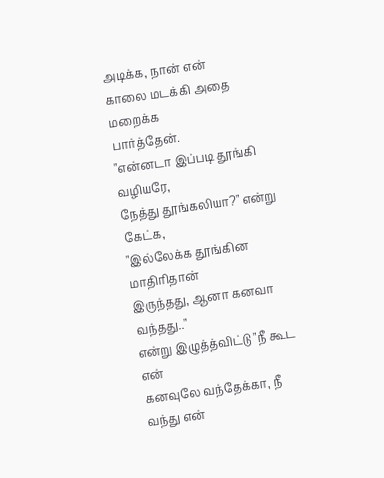அடிக்க, நான் என்
காலை மடக்கி அதை மறைக்க
பார்த்தேன்.
"என்னடா இப்படி தூங்கி வழியரே,
நேத்து தூங்கலியா?" என்று கேட்க,
"இல்லேக்க தூங்கின மாதிரிதான்
இருந்தது, ஆனா கனவா வந்தது.."
என்று இழுத்த்விட்டு "நீ கூட என்
கனவுலே வந்தேக்கா, நீ வந்து என்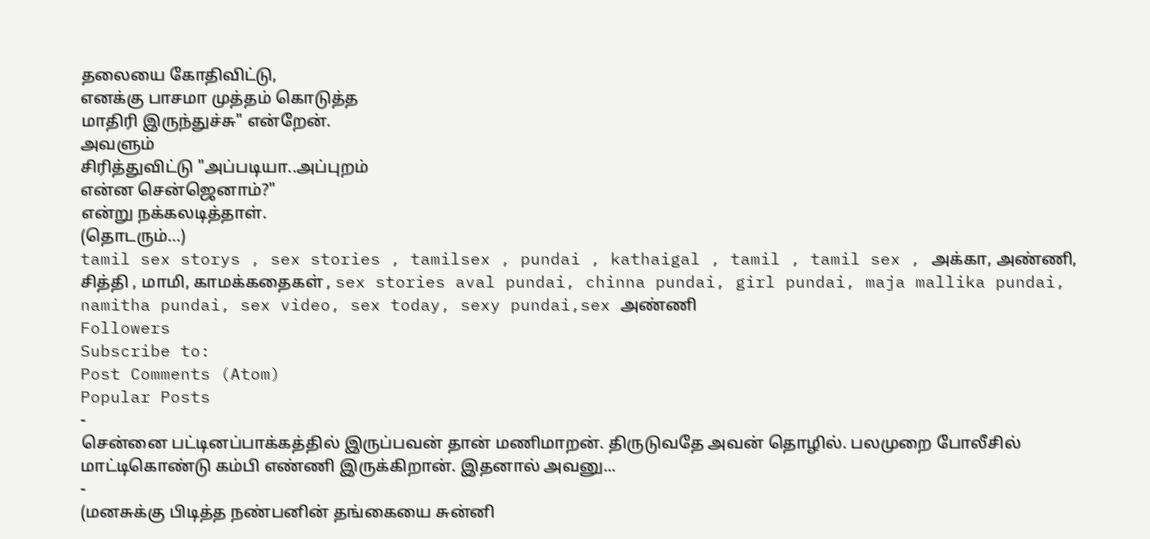தலையை கோதிவிட்டு,
எனக்கு பாசமா முத்தம் கொடுத்த
மாதிரி இருந்துச்சு" என்றேன்.
அவளும்
சிரித்துவிட்டு "அப்படியா..அப்புறம்
என்ன சென்ஜெனாம்?"
என்று நக்கலடித்தாள்.
(தொடரும்…)
tamil sex storys , sex stories , tamilsex , pundai , kathaigal , tamil , tamil sex , அக்கா, அண்ணி, சித்தி , மாமி, காமக்கதைகள் , sex stories aval pundai, chinna pundai, girl pundai, maja mallika pundai, namitha pundai, sex video, sex today, sexy pundai,sex அண்ணி
Followers
Subscribe to:
Post Comments (Atom)
Popular Posts
-
சென்னை பட்டினப்பாக்கத்தில் இருப்பவன் தான் மணிமாறன். திருடுவதே அவன் தொழில். பலமுறை போலீசில் மாட்டிகொண்டு கம்பி எண்ணி இருக்கிறான். இதனால் அவனு...
-
(மனசுக்கு பிடித்த நண்பனின் தங்கையை சுன்னி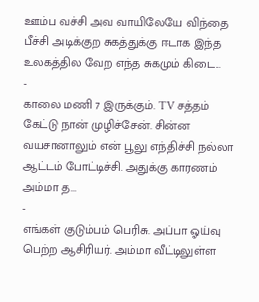ஊம்ப வச்சி அவ வாயிலேயே விந்தை பீச்சி அடிக்குற சுகத்துக்கு ஈடாக இந்த உலகத்தில வேற எந்த சுகமும் கிடை...
-
காலை மணி 7 இருக்கும். TV சத்தம் கேட்டு நான் முழிச்சேன். சின்ன வயசானாலும் என் பூலு எந்திச்சி நல்லா ஆட்டம் போட்டிச்சி. அதுக்கு காரணம் அம்மா த...
-
எங்கள் குடும்பம் பெரிசு. அப்பா ஓய்வு பெற்ற ஆசிரியர். அம்மா வீட்டிலுள்ள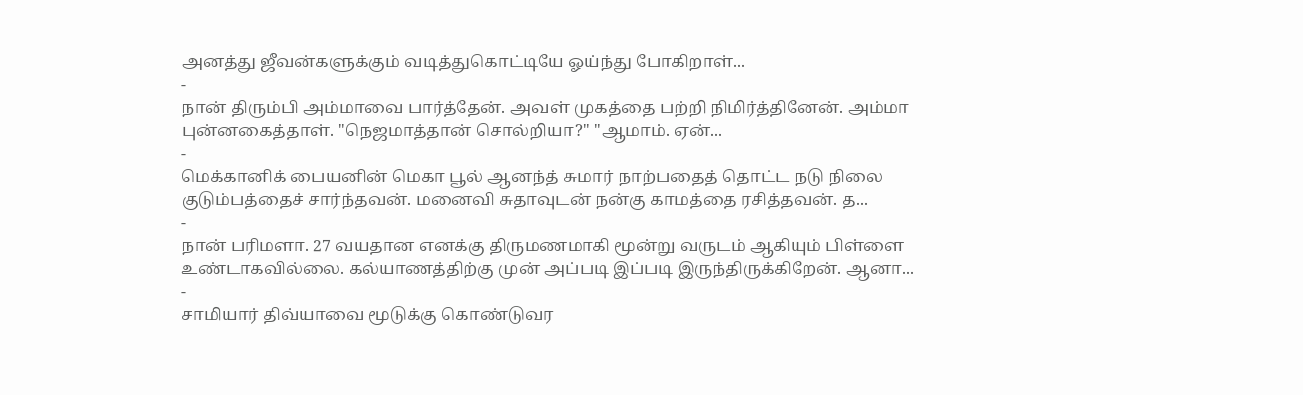அனத்து ஜீவன்களுக்கும் வடித்துகொட்டியே ஓய்ந்து போகிறாள்...
-
நான் திரும்பி அம்மாவை பார்த்தேன். அவள் முகத்தை பற்றி நிமிர்த்தினேன். அம்மா புன்னகைத்தாள். "நெஜமாத்தான் சொல்றியா?" "ஆமாம். ஏன்...
-
மெக்கானிக் பையனின் மெகா பூல் ஆனந்த் சுமார் நாற்பதைத் தொட்ட நடு நிலை குடும்பத்தைச் சார்ந்தவன். மனைவி சுதாவுடன் நன்கு காமத்தை ரசித்தவன். த...
-
நான் பரிமளா. 27 வயதான எனக்கு திருமணமாகி மூன்று வருடம் ஆகியும் பிள்ளை உண்டாகவில்லை. கல்யாணத்திற்கு முன் அப்படி இப்படி இருந்திருக்கிறேன். ஆனா...
-
சாமியார் திவ்யாவை மூடுக்கு கொண்டுவர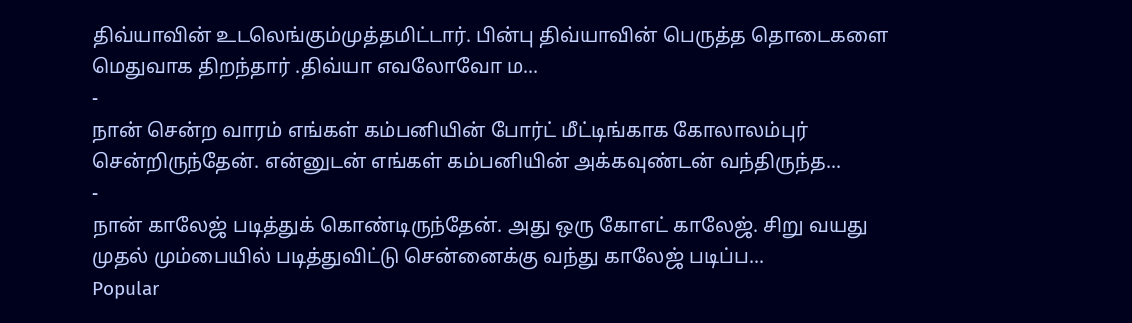திவ்யாவின் உடலெங்கும்முத்தமிட்டார். பின்பு திவ்யாவின் பெருத்த தொடைகளை மெதுவாக திறந்தார் .திவ்யா எவலோவோ ம...
-
நான் சென்ற வாரம் எங்கள் கம்பனியின் போர்ட் மீட்டிங்காக கோலாலம்புர் சென்றிருந்தேன். என்னுடன் எங்கள் கம்பனியின் அக்கவுண்டன் வந்திருந்த...
-
நான் காலேஜ் படித்துக் கொண்டிருந்தேன். அது ஒரு கோஎட் காலேஜ். சிறு வயது முதல் மும்பையில் படித்துவிட்டு சென்னைக்கு வந்து காலேஜ் படிப்ப...
Popular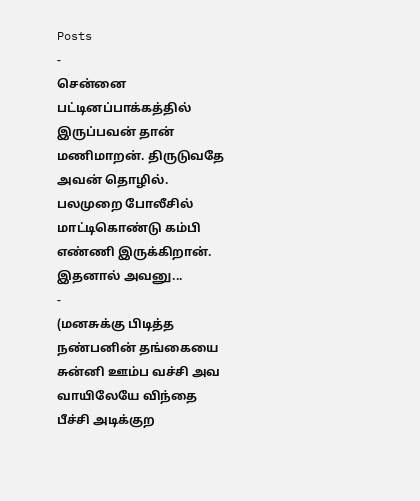Posts
-
சென்னை பட்டினப்பாக்கத்தில் இருப்பவன் தான் மணிமாறன். திருடுவதே அவன் தொழில். பலமுறை போலீசில் மாட்டிகொண்டு கம்பி எண்ணி இருக்கிறான். இதனால் அவனு...
-
(மனசுக்கு பிடித்த நண்பனின் தங்கையை சுன்னி ஊம்ப வச்சி அவ வாயிலேயே விந்தை பீச்சி அடிக்குற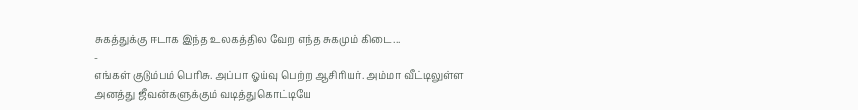சுகத்துக்கு ஈடாக இந்த உலகத்தில வேற எந்த சுகமும் கிடை...
-
எங்கள் குடும்பம் பெரிசு. அப்பா ஓய்வு பெற்ற ஆசிரியர். அம்மா வீட்டிலுள்ள அனத்து ஜீவன்களுக்கும் வடித்துகொட்டியே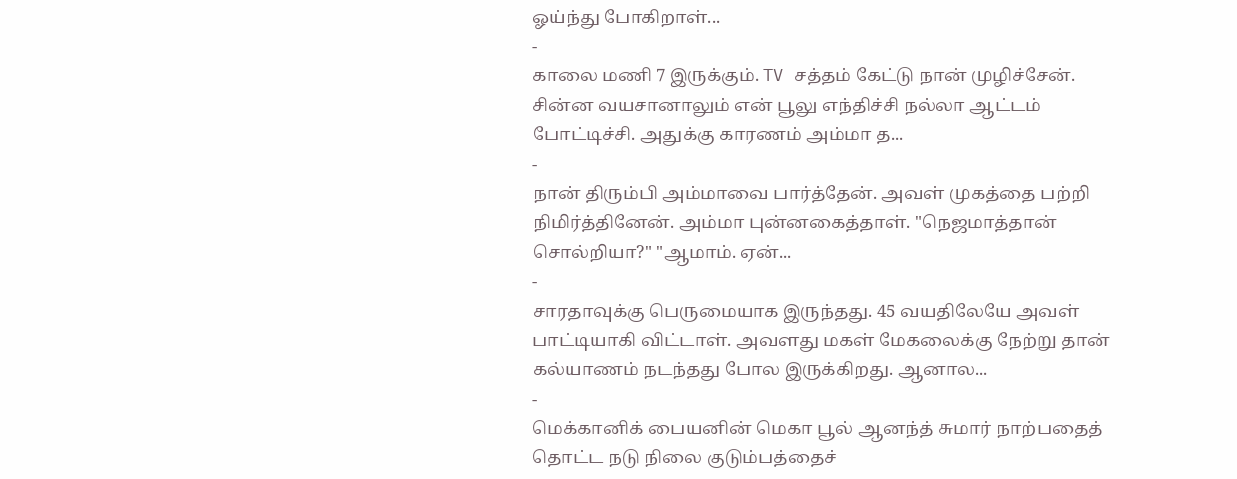ஓய்ந்து போகிறாள்...
-
காலை மணி 7 இருக்கும். TV சத்தம் கேட்டு நான் முழிச்சேன். சின்ன வயசானாலும் என் பூலு எந்திச்சி நல்லா ஆட்டம் போட்டிச்சி. அதுக்கு காரணம் அம்மா த...
-
நான் திரும்பி அம்மாவை பார்த்தேன். அவள் முகத்தை பற்றி நிமிர்த்தினேன். அம்மா புன்னகைத்தாள். "நெஜமாத்தான் சொல்றியா?" "ஆமாம். ஏன்...
-
சாரதாவுக்கு பெருமையாக இருந்தது. 45 வயதிலேயே அவள் பாட்டியாகி விட்டாள். அவளது மகள் மேகலைக்கு நேற்று தான் கல்யாணம் நடந்தது போல இருக்கிறது. ஆனால...
-
மெக்கானிக் பையனின் மெகா பூல் ஆனந்த் சுமார் நாற்பதைத் தொட்ட நடு நிலை குடும்பத்தைச்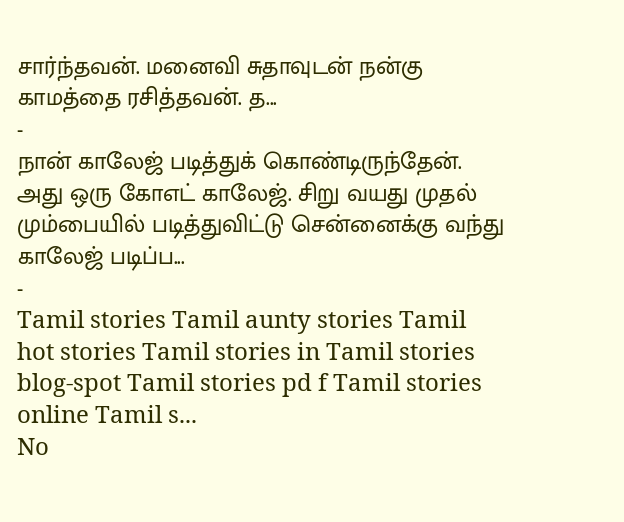சார்ந்தவன். மனைவி சுதாவுடன் நன்கு காமத்தை ரசித்தவன். த...
-
நான் காலேஜ் படித்துக் கொண்டிருந்தேன். அது ஒரு கோஎட் காலேஜ். சிறு வயது முதல் மும்பையில் படித்துவிட்டு சென்னைக்கு வந்து காலேஜ் படிப்ப...
-
Tamil stories Tamil aunty stories Tamil hot stories Tamil stories in Tamil stories blog-spot Tamil stories pd f Tamil stories online Tamil s...
No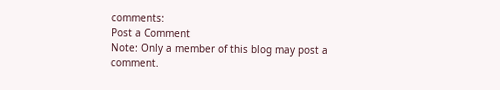comments:
Post a Comment
Note: Only a member of this blog may post a comment.